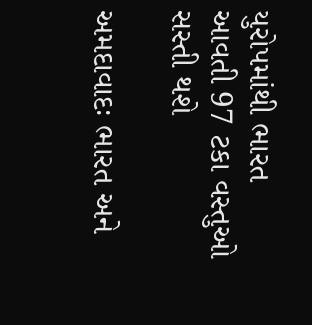યુરોપમાંથી ભારત આવતી 97 ટકા વસ્તુઓ સસ્તી થશે

અમદાવાદઃ ભારત અને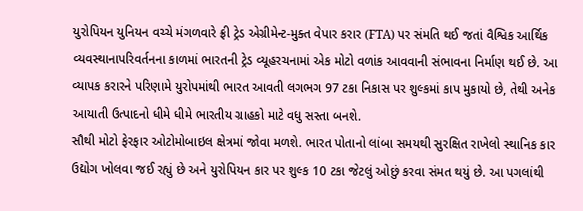યુરોપિયન યુનિયન વચ્ચે મંગળવારે ફ્રી ટ્રેડ એગ્રીમેન્ટ-મુક્ત વેપાર કરાર (FTA) પર સંમતિ થઈ જતાં વૈશ્વિક આર્થિક વ્યવસ્થાનાપરિવર્તનના કાળમાં ભારતની ટ્રેડ વ્યૂહરચનામાં એક મોટો વળાંક આવવાની સંભાવના નિર્માણ થઈ છે. આ વ્યાપક કરારને પરિણામે યુરોપમાંથી ભારત આવતી લગભગ 97 ટકા નિકાસ પર શુલ્કમાં કાપ મુકાયો છે, તેથી અનેક આયાતી ઉત્પાદનો ધીમે ધીમે ભારતીય ગ્રાહકો માટે વધુ સસ્તા બનશે.
સૌથી મોટો ફેરફાર ઓટોમોબાઇલ ક્ષેત્રમાં જોવા મળશે. ભારત પોતાનો લાંબા સમયથી સુરક્ષિત રાખેલો સ્થાનિક કાર ઉદ્યોગ ખોલવા જઈ રહ્યું છે અને યુરોપિયન કાર પર શુલ્ક 10 ટકા જેટલું ઓછું કરવા સંમત થયું છે. આ પગલાંથી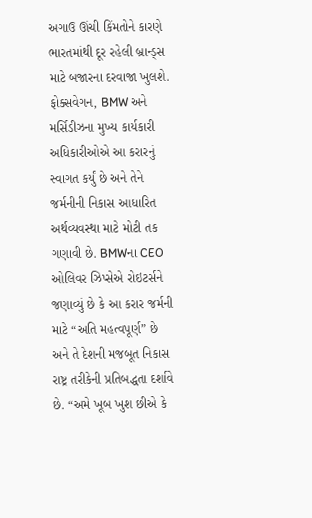અગાઉ ઊંચી કિંમતોને કારણે ભારતમાંથી દૂર રહેલી બ્રાન્ડ્સ માટે બજારના દરવાજા ખુલશે.
ફોક્સવેગન, BMW અને મર્સિડીઝના મુખ્ય કાર્યકારી અધિકારીઓએ આ કરારનું સ્વાગત કર્યું છે અને તેને જર્મનીની નિકાસ આધારિત અર્થવ્યવસ્થા માટે મોટી તક ગણાવી છે. BMWના CEO ઓલિવર ઝિપ્સેએ રોઇટર્સને જણાવ્યું છે કે આ કરાર જર્મની માટે “અતિ મહત્વપૂર્ણ” છે અને તે દેશની મજબૂત નિકાસ રાષ્ટ્ર તરીકેની પ્રતિબદ્ધતા દર્શાવે છે. “અમે ખૂબ ખુશ છીએ કે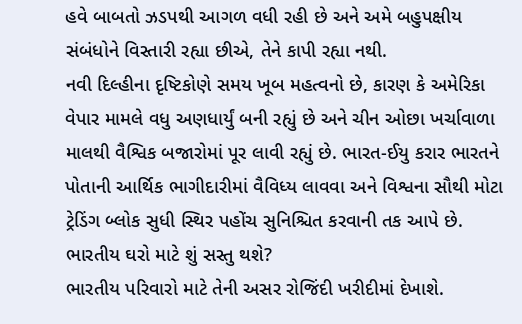હવે બાબતો ઝડપથી આગળ વધી રહી છે અને અમે બહુપક્ષીય સંબંધોને વિસ્તારી રહ્યા છીએ, તેને કાપી રહ્યા નથી.
નવી દિલ્હીના દૃષ્ટિકોણે સમય ખૂબ મહત્વનો છે, કારણ કે અમેરિકા વેપાર મામલે વધુ અણધાર્યું બની રહ્યું છે અને ચીન ઓછા ખર્ચાવાળા માલથી વૈશ્વિક બજારોમાં પૂર લાવી રહ્યું છે. ભારત-ઈયુ કરાર ભારતને પોતાની આર્થિક ભાગીદારીમાં વૈવિધ્ય લાવવા અને વિશ્વના સૌથી મોટા ટ્રેડિંગ બ્લોક સુધી સ્થિર પહોંચ સુનિશ્ચિત કરવાની તક આપે છે.
ભારતીય ઘરો માટે શું સસ્તુ થશે?
ભારતીય પરિવારો માટે તેની અસર રોજિંદી ખરીદીમાં દેખાશે.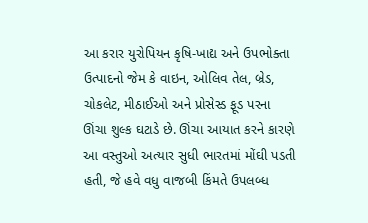આ કરાર યુરોપિયન કૃષિ-ખાદ્ય અને ઉપભોક્તા ઉત્પાદનો જેમ કે વાઇન, ઓલિવ તેલ, બ્રેડ, ચોકલેટ, મીઠાઈઓ અને પ્રોસેસ્ડ ફૂડ પરના ઊંચા શુલ્ક ઘટાડે છે. ઊંચા આયાત કરને કારણે આ વસ્તુઓ અત્યાર સુધી ભારતમાં મોંઘી પડતી હતી, જે હવે વધુ વાજબી કિંમતે ઉપલબ્ધ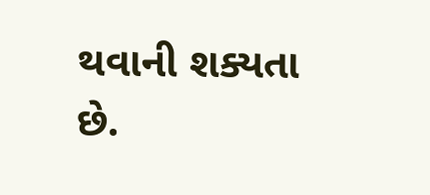થવાની શક્યતા છે.